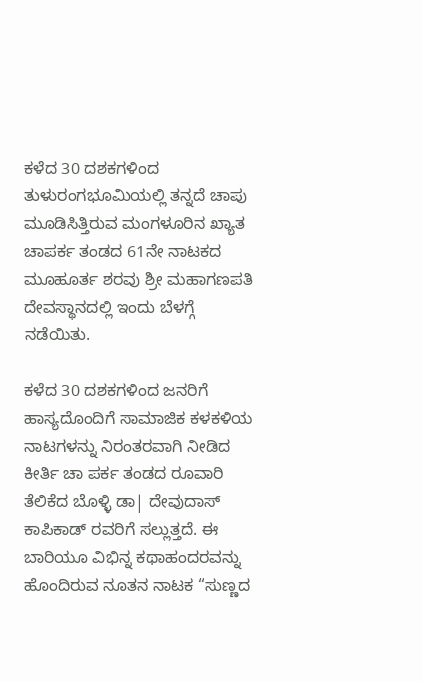ಕಳೆದ 30 ದಶಕಗಳಿಂದ ತುಳುರಂಗಭೂಮಿಯಲ್ಲಿ ತನ್ನದೆ ಚಾಪು ಮೂಡಿಸಿತ್ತಿರುವ ಮಂಗಳೂರಿನ ಖ್ಯಾತ ಚಾಪರ್ಕ ತಂಡದ 61ನೇ ನಾಟಕದ ಮೂಹೂರ್ತ ಶರವು ಶ್ರೀ ಮಹಾಗಣಪತಿ ದೇವಸ್ಥಾನದಲ್ಲಿ ಇಂದು ಬೆಳಗ್ಗೆ ನಡೆಯಿತು.

ಕಳೆದ 30 ದಶಕಗಳಿಂದ ಜನರಿಗೆ ಹಾಸ್ಯದೊಂದಿಗೆ ಸಾಮಾಜಿಕ ಕಳಕಳಿಯ ನಾಟಗಳನ್ನು ನಿರಂತರವಾಗಿ ನೀಡಿದ ಕೀರ್ತಿ ಚಾ ಪರ್ಕ ತಂಡದ ರೂವಾರಿ ತೆಲಿಕೆದ ಬೊಳ್ಳಿ ಡಾ| ದೇವುದಾಸ್ ಕಾಪಿಕಾಡ್ ರವರಿಗೆ ಸಲ್ಲುತ್ತದೆ. ಈ ಬಾರಿಯೂ ವಿಭಿನ್ನ ಕಥಾಹಂದರವನ್ನು ಹೊಂದಿರುವ ನೂತನ ನಾಟಕ “ಸುಣ್ಣದ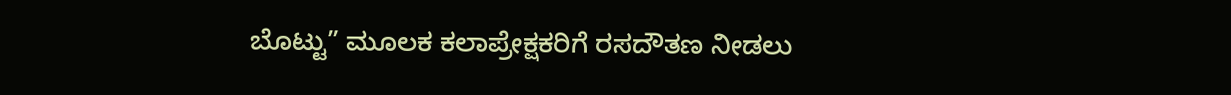ಬೊಟ್ಟು” ಮೂಲಕ ಕಲಾಪ್ರೇಕ್ಷಕರಿಗೆ ರಸದೌತಣ ನೀಡಲು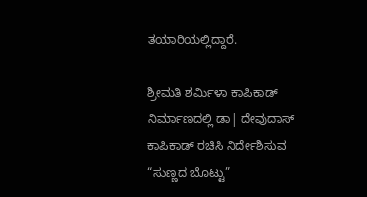ತಯಾರಿಯಲ್ಲಿದ್ದಾರೆ.

ಶ್ರೀಮತಿ ಶರ್ಮಿಳಾ ಕಾಪಿಕಾಡ್ ನಿರ್ಮಾಣದಲ್ಲಿ ಡಾ| ದೇವುದಾಸ್ ಕಾಪಿಕಾಡ್ ರಚಿಸಿ ನಿರ್ದೇಶಿಸುವ “ಸುಣ್ಣದ ಬೊಟ್ಟು”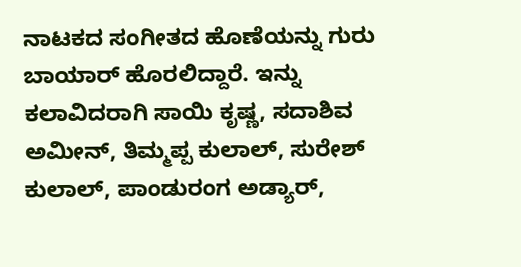ನಾಟಕದ ಸಂಗೀತದ ಹೊಣೆಯನ್ನು ಗುರು ಬಾಯಾರ್ ಹೊರಲಿದ್ದಾರೆ. ಇನ್ನು ಕಲಾವಿದರಾಗಿ ಸಾಯಿ ಕೃಷ್ಣ, ಸದಾಶಿವ ಅಮೀನ್, ತಿಮ್ಮಪ್ಪ ಕುಲಾಲ್, ಸುರೇಶ್ ಕುಲಾಲ್, ಪಾಂಡುರಂಗ ಅಡ್ಯಾರ್,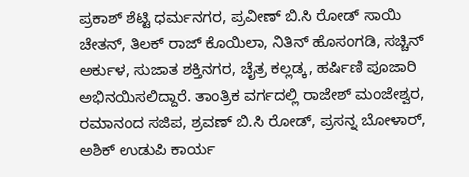ಪ್ರಕಾಶ್ ಶೆಟ್ಟಿ ಧರ್ಮನಗರ, ಪ್ರವೀಣ್ ಬಿ.ಸಿ ರೋಡ್ ಸಾಯಿ ಚೇತನ್, ತಿಲಕ್ ರಾಜ್ ಕೊಯಿಲಾ, ನಿತಿನ್ ಹೊಸಂಗಡಿ, ಸಚ್ಚಿನ್ ಅರ್ಕುಳ, ಸುಜಾತ ಶಕ್ತಿನಗರ, ಚೈತ್ರ ಕಲ್ಲಡ್ಕ, ಹರ್ಷಿಣಿ ಪೂಜಾರಿ ಅಭಿನಯಿಸಲಿದ್ದಾರೆ. ತಾಂತ್ರಿಕ ವರ್ಗದಲ್ಲಿ ರಾಜೇಶ್ ಮಂಜೇಶ್ವರ, ರಮಾನಂದ ಸಜಿಪ, ಶ್ರವಣ್ ಬಿ.ಸಿ ರೋಡ್, ಪ್ರಸನ್ನ ಬೋಳಾರ್, ಅಶಿಕ್ ಉಡುಪಿ ಕಾರ್ಯ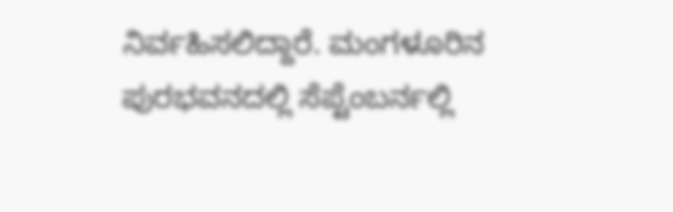ನಿರ್ವಹಿಸಲಿದ್ದಾರೆ. ಮಂಗಳೂರಿನ ಪುರಭವನದಲ್ಲಿ ಸೆಪ್ಟೆಂಬರ್ನಲ್ಲಿ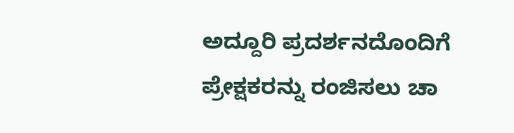ಅದ್ದೂರಿ ಪ್ರದರ್ಶನದೊಂದಿಗೆ ಪ್ರೇಕ್ಷಕರನ್ನು ರಂಜಿಸಲು ಚಾ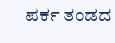ಪರ್ಕ ತಂಡದ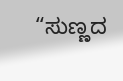“ಸುಣ್ಣದ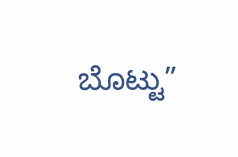ಬೊಟ್ಟು”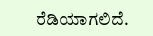ರೆಡಿಯಾಗಲಿದೆ.